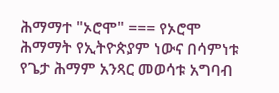ሕማማተ "ኦሮሞ" === የኦሮሞ ሕማማት የኢትዮጵያም ነውና በሳምነቱ የጌታ ሕማም አንጻር መወሳቱ አግባብ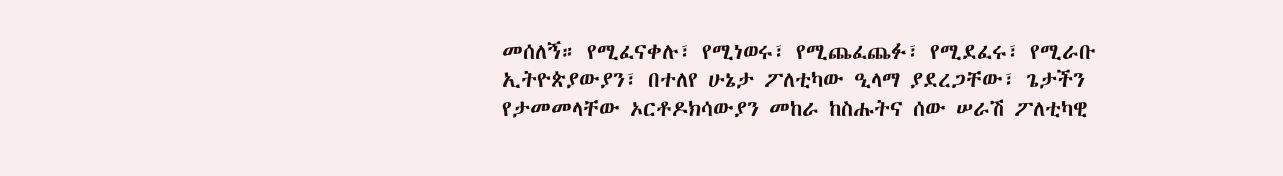መሰለኝ። የሚፈናቀሉ፣ የሚነወሩ፣ የሚጨፈጨፉ፣ የሚደፈሩ፣ የሚራቡ ኢትዮጵያውያን፣ በተለየ ሁኔታ ፖለቲካው ዒላማ ያደረጋቸው፣ ጌታችን የታመመላቸው ኦርቶዶክሳውያን መከራ ከስሑትና ሰው ሠራሽ ፖለቲካዊ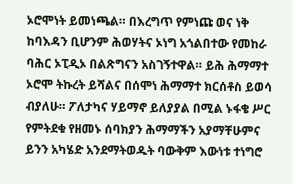ኦሮሞነት ይመነጫል። በእረግጥ የምነጩ ወና ነቅ ከባእዳን ቢሆንም ሕወሃትና ኦነግ አጎልበተው የመከራ ባሕር ኦፒዲኦ በልጽግናን አስገኝተዋል። ይሕ ሕማማተ ኦሮሞ ትኩረት ይሻልና በሰሞነ ሕማማተ ክርሰቶስ ይወሳ ብያለሁ። ፖለታካና ሃይማኖ ይለያያል በሚል ኑፋቄ ሥር የምትደቁ የዘመኑ ሰባክያን ሕማማችን አያማቸሁምና ይንን አካሄድ አንደማትወዱት ባውቅም እውነቱ ተነግሮ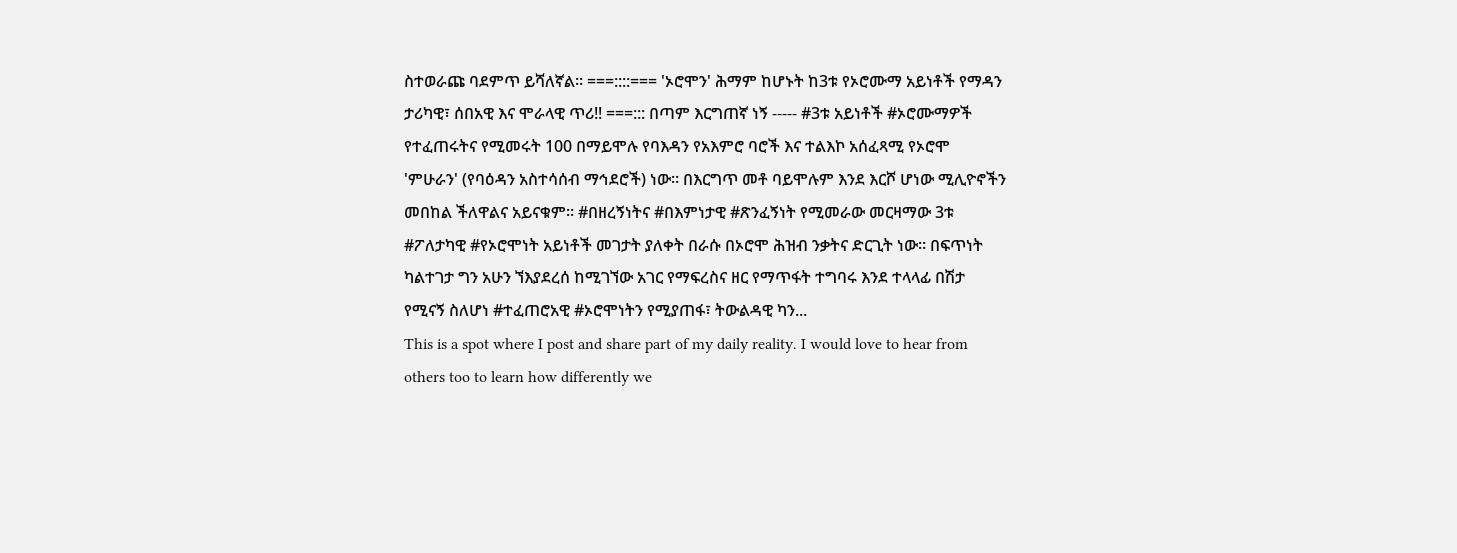ስተወራጩ ባደምጥ ይሻለኛል። ===::::=== 'ኦሮሞን' ሕማም ከሆኑት ከ3ቱ የኦሮሙማ አይነቶች የማዳን ታሪካዊ፣ ሰበአዊ እና ሞራላዊ ጥሪ!! ===::: በጣም እርግጠኛ ነኝ ----- #3ቱ አይነቶች #ኦሮሙማዎች የተፈጠሩትና የሚመሩት 100 በማይሞሉ የባእዳን የአእምሮ ባሮች እና ተልእኮ አሰፈጻሚ የኦሮሞ 'ምሁራን' (የባዕዳን አስተሳሰብ ማኅደሮች) ነው። በእርግጥ መቶ ባይሞሉም እንደ እርሾ ሆነው ሚሊዮኖችን መበከል ችለዋልና አይናቁም። #በዘረኝነትና #በእምነታዊ #ጽንፈኝነት የሚመራው መርዛማው 3ቱ #ፖለታካዊ #የኦሮሞነት አይነቶች መገታት ያለቀት በራሱ በኦሮሞ ሕዝብ ንቃትና ድርጊት ነው። በፍጥነት ካልተገታ ግን አሁን ኘእያደረሰ ከሚገኘው አገር የማፍረስና ዘር የማጥፋት ተግባሩ እንደ ተላላፊ በሽታ የሚናኝ ስለሆነ #ተፈጠሮአዊ #ኦሮሞነትን የሚያጠፋ፣ ትውልዳዊ ካን...
This is a spot where I post and share part of my daily reality. I would love to hear from others too to learn how differently we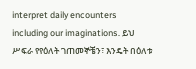interpret daily encounters including our imaginations. ይህ ሥፍራ የየዕለት ገጠመኞቼን፣ እንዴት በዕለቱ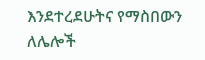እንደተረደሁትና የማስበውን ለሌሎች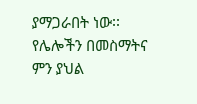ያማጋራበት ነው፡፡ የሌሎችን በመስማትና ምን ያህል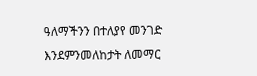ዓለማችንን በተለያየ መንገድ እንደምንመለከታት ለመማር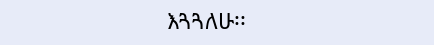እጓጓለሁ፡፡